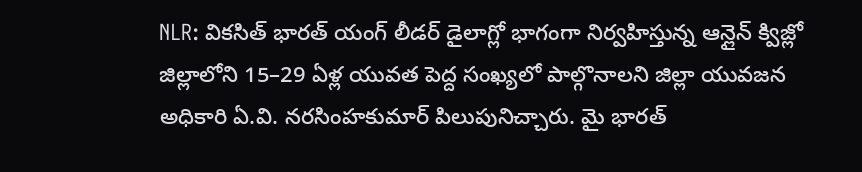NLR: వికసిత్ భారత్ యంగ్ లీడర్ డైలాగ్లో భాగంగా నిర్వహిస్తున్న ఆన్లైన్ క్విజ్లో జిల్లాలోని 15–29 ఏళ్ల యువత పెద్ద సంఖ్యలో పాల్గొనాలని జిల్లా యువజన అధికారి ఏ.వి. నరసింహకుమార్ పిలుపునిచ్చారు. మై భారత్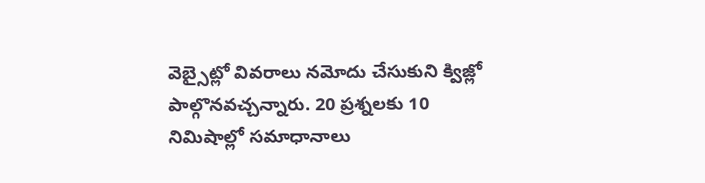వెబ్సైట్లో వివరాలు నమోదు చేసుకుని క్విజ్లో పాల్గొనవచ్చన్నారు. 20 ప్రశ్నలకు 10 నిమిషాల్లో సమాధానాలు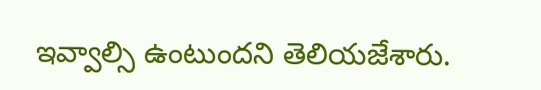ఇవ్వాల్సి ఉంటుందని తెలియజేశారు.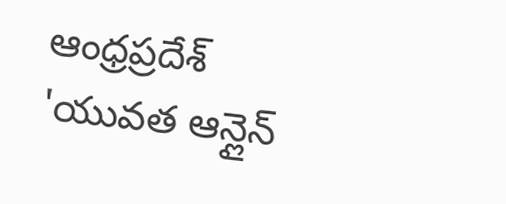ఆంధ్రప్రదేశ్
'యువత ఆన్లైన్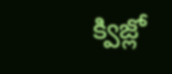క్విజ్లో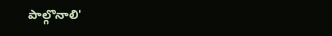పాల్గొనాలి'